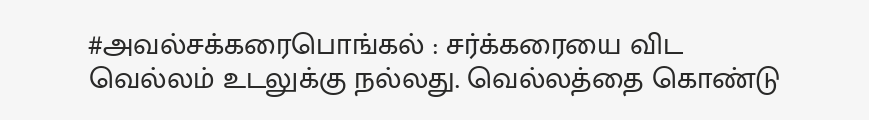#அவல்சக்கரைபொங்கல் : சர்க்கரையை விட வெல்லம் உடலுக்கு நல்லது. வெல்லத்தை கொண்டு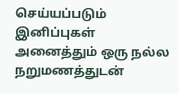செய்யப்படும் இனிப்புகள் அனைத்தும் ஒரு நல்ல நறுமணத்துடன்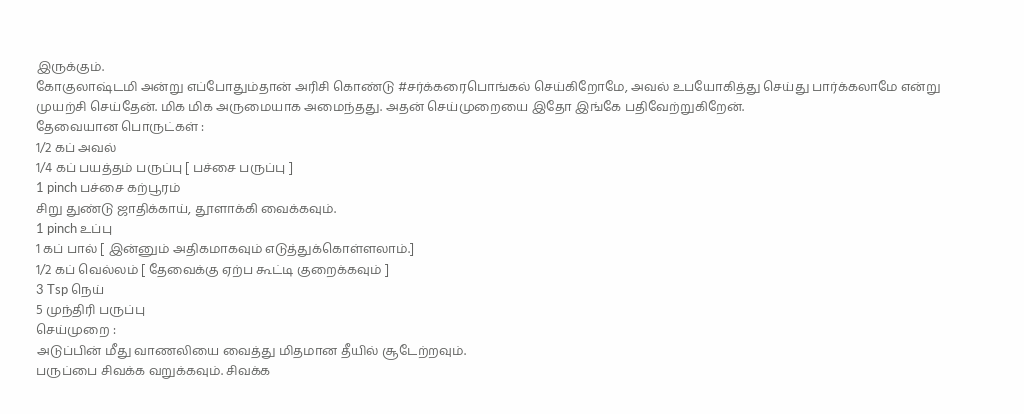இருக்கும்.
கோகுலாஷ்டமி அன்று எப்போதும்தான் அரிசி கொண்டு #சர்க்கரைபொங்கல் செய்கிறோமே, அவல் உபயோகித்து செய்து பார்க்கலாமே என்று முயற்சி செய்தேன். மிக மிக அருமையாக அமைந்தது. அதன் செய்முறையை இதோ இங்கே பதிவேற்றுகிறேன்.
தேவையான பொருட்கள் :
1/2 கப் அவல்
1/4 கப் பயத்தம் பருப்பு [ பச்சை பருப்பு ]
1 pinch பச்சை கற்பூரம்
சிறு துண்டு ஜாதிக்காய், தூளாக்கி வைக்கவும்.
1 pinch உப்பு
1 கப் பால் [ இன்னும் அதிகமாகவும் எடுத்துக்கொள்ளலாம்.]
1/2 கப் வெல்லம் [ தேவைக்கு ஏற்ப கூட்டி குறைக்கவும் ]
3 Tsp நெய்
5 முந்திரி பருப்பு
செய்முறை :
அடுப்பின் மீது வாணலியை வைத்து மிதமான தீயில் சூடேற்றவும்.
பருப்பை சிவக்க வறுக்கவும். சிவக்க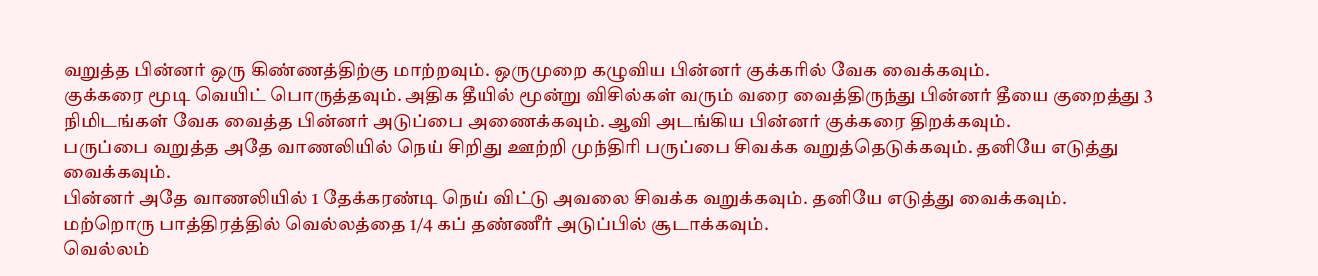வறுத்த பின்னர் ஒரு கிண்ணத்திற்கு மாற்றவும். ஒருமுறை கழுவிய பின்னர் குக்கரில் வேக வைக்கவும்.
குக்கரை மூடி வெயிட் பொருத்தவும். அதிக தீயில் மூன்று விசில்கள் வரும் வரை வைத்திருந்து பின்னர் தீயை குறைத்து 3 நிமிடங்கள் வேக வைத்த பின்னர் அடுப்பை அணைக்கவும். ஆவி அடங்கிய பின்னர் குக்கரை திறக்கவும்.
பருப்பை வறுத்த அதே வாணலியில் நெய் சிறிது ஊற்றி முந்திரி பருப்பை சிவக்க வறுத்தெடுக்கவும். தனியே எடுத்து வைக்கவும்.
பின்னர் அதே வாணலியில் 1 தேக்கரண்டி நெய் விட்டு அவலை சிவக்க வறுக்கவும். தனியே எடுத்து வைக்கவும்.
மற்றொரு பாத்திரத்தில் வெல்லத்தை 1/4 கப் தண்ணீர் அடுப்பில் சூடாக்கவும்.
வெல்லம்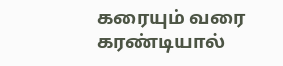கரையும் வரை கரண்டியால்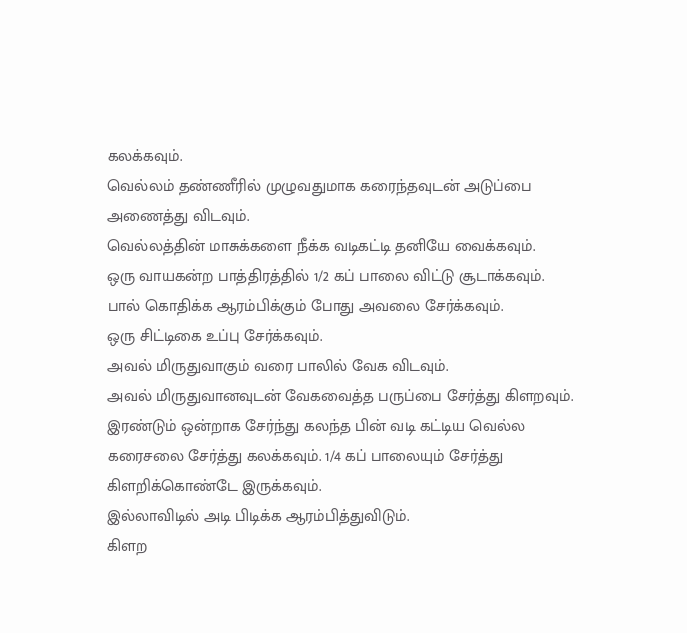கலக்கவும்.
வெல்லம் தண்ணீரில் முழுவதுமாக கரைந்தவுடன் அடுப்பை அணைத்து விடவும்.
வெல்லத்தின் மாசுக்களை நீக்க வடிகட்டி தனியே வைக்கவும்.
ஒரு வாயகன்ற பாத்திரத்தில் 1/2 கப் பாலை விட்டு சூடாக்கவும்.
பால் கொதிக்க ஆரம்பிக்கும் போது அவலை சேர்க்கவும்.
ஒரு சிட்டிகை உப்பு சேர்க்கவும்.
அவல் மிருதுவாகும் வரை பாலில் வேக விடவும்.
அவல் மிருதுவானவுடன் வேகவைத்த பருப்பை சேர்த்து கிளறவும்.
இரண்டும் ஒன்றாக சேர்ந்து கலந்த பின் வடி கட்டிய வெல்ல கரைசலை சேர்த்து கலக்கவும். 1/4 கப் பாலையும் சேர்த்து கிளறிக்கொண்டே இருக்கவும்.
இல்லாவிடில் அடி பிடிக்க ஆரம்பித்துவிடும்.
கிளற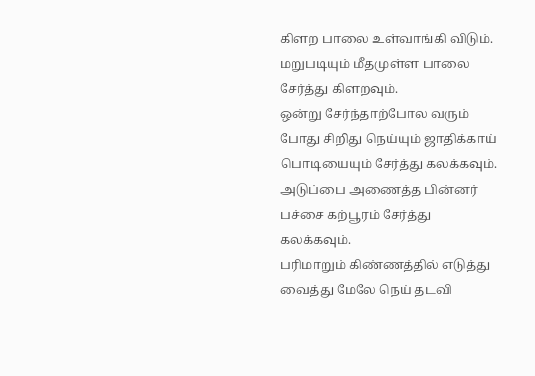கிளற பாலை உள்வாங்கி விடும்.
மறுபடியும் மீதமுள்ள பாலை சேர்த்து கிளறவும்.
ஒன்று சேர்ந்தாற்போல வரும் போது சிறிது நெய்யும் ஜாதிக்காய் பொடியையும் சேர்த்து கலக்கவும்.
அடுப்பை அணைத்த பின்னர் பச்சை கற்பூரம் சேர்த்து கலக்கவும்.
பரிமாறும் கிண்ணத்தில் எடுத்து வைத்து மேலே நெய் தடவி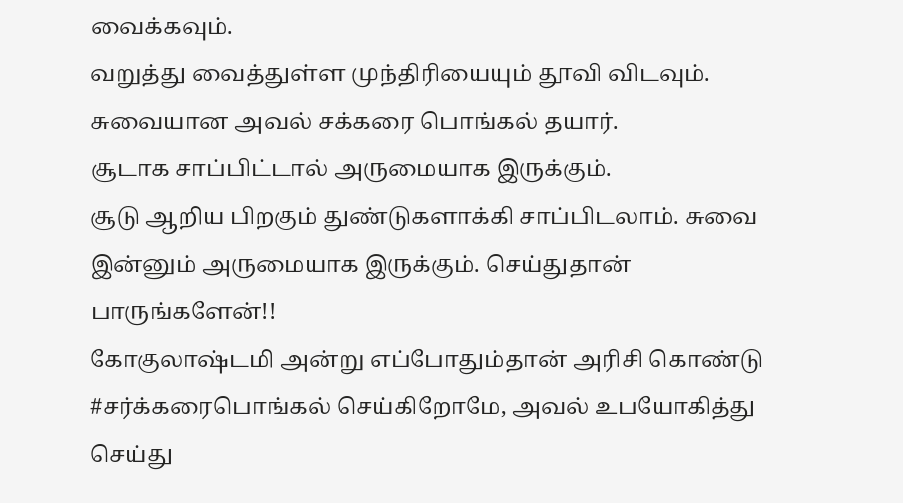வைக்கவும்.
வறுத்து வைத்துள்ள முந்திரியையும் தூவி விடவும்.
சுவையான அவல் சக்கரை பொங்கல் தயார்.
சூடாக சாப்பிட்டால் அருமையாக இருக்கும்.
சூடு ஆறிய பிறகும் துண்டுகளாக்கி சாப்பிடலாம். சுவை இன்னும் அருமையாக இருக்கும். செய்துதான் பாருங்களேன்!!
கோகுலாஷ்டமி அன்று எப்போதும்தான் அரிசி கொண்டு #சர்க்கரைபொங்கல் செய்கிறோமே, அவல் உபயோகித்து செய்து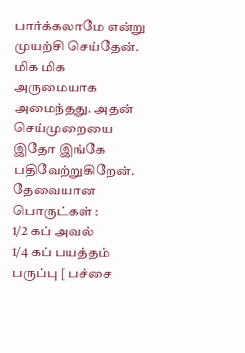பார்க்கலாமே என்று முயற்சி செய்தேன். மிக மிக அருமையாக அமைந்தது. அதன் செய்முறையை இதோ இங்கே பதிவேற்றுகிறேன்.
தேவையான பொருட்கள் :
1/2 கப் அவல்
1/4 கப் பயத்தம் பருப்பு [ பச்சை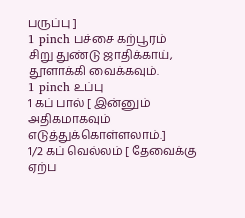பருப்பு ]
1 pinch பச்சை கற்பூரம்
சிறு துண்டு ஜாதிக்காய், தூளாக்கி வைக்கவும்.
1 pinch உப்பு
1 கப் பால் [ இன்னும் அதிகமாகவும் எடுத்துக்கொள்ளலாம்.]
1/2 கப் வெல்லம் [ தேவைக்கு ஏற்ப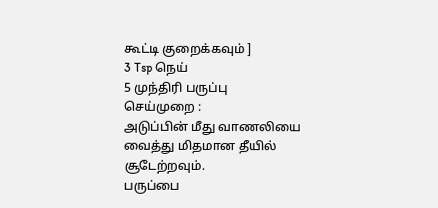கூட்டி குறைக்கவும் ]
3 Tsp நெய்
5 முந்திரி பருப்பு
செய்முறை :
அடுப்பின் மீது வாணலியை வைத்து மிதமான தீயில் சூடேற்றவும்.
பருப்பை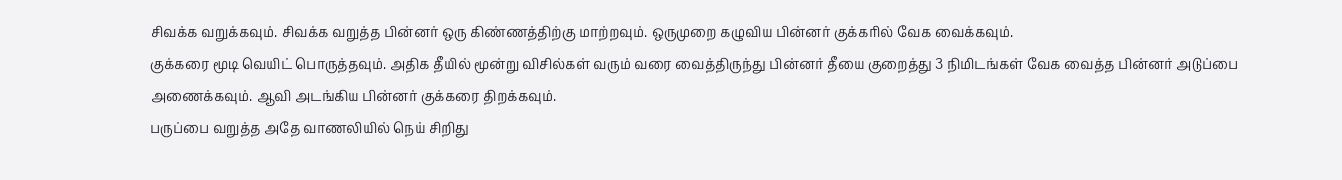சிவக்க வறுக்கவும். சிவக்க வறுத்த பின்னர் ஒரு கிண்ணத்திற்கு மாற்றவும். ஒருமுறை கழுவிய பின்னர் குக்கரில் வேக வைக்கவும்.
குக்கரை மூடி வெயிட் பொருத்தவும். அதிக தீயில் மூன்று விசில்கள் வரும் வரை வைத்திருந்து பின்னர் தீயை குறைத்து 3 நிமிடங்கள் வேக வைத்த பின்னர் அடுப்பை அணைக்கவும். ஆவி அடங்கிய பின்னர் குக்கரை திறக்கவும்.
பருப்பை வறுத்த அதே வாணலியில் நெய் சிறிது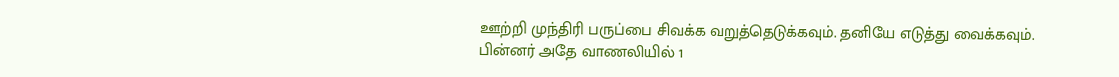ஊற்றி முந்திரி பருப்பை சிவக்க வறுத்தெடுக்கவும். தனியே எடுத்து வைக்கவும்.
பின்னர் அதே வாணலியில் 1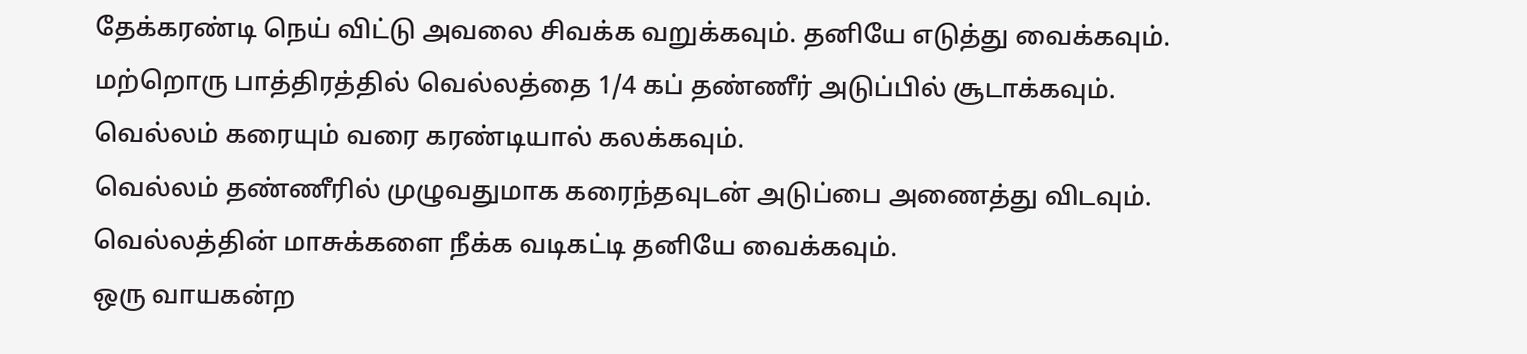தேக்கரண்டி நெய் விட்டு அவலை சிவக்க வறுக்கவும். தனியே எடுத்து வைக்கவும்.
மற்றொரு பாத்திரத்தில் வெல்லத்தை 1/4 கப் தண்ணீர் அடுப்பில் சூடாக்கவும்.
வெல்லம் கரையும் வரை கரண்டியால் கலக்கவும்.
வெல்லம் தண்ணீரில் முழுவதுமாக கரைந்தவுடன் அடுப்பை அணைத்து விடவும்.
வெல்லத்தின் மாசுக்களை நீக்க வடிகட்டி தனியே வைக்கவும்.
ஒரு வாயகன்ற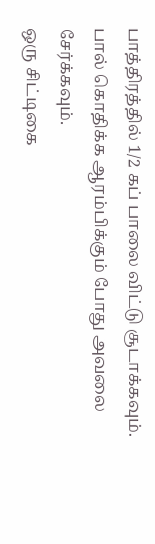பாத்திரத்தில் 1/2 கப் பாலை விட்டு சூடாக்கவும்.
பால் கொதிக்க ஆரம்பிக்கும் போது அவலை சேர்க்கவும்.
ஒரு சிட்டிகை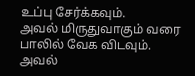உப்பு சேர்க்கவும்.
அவல் மிருதுவாகும் வரை பாலில் வேக விடவும்.
அவல்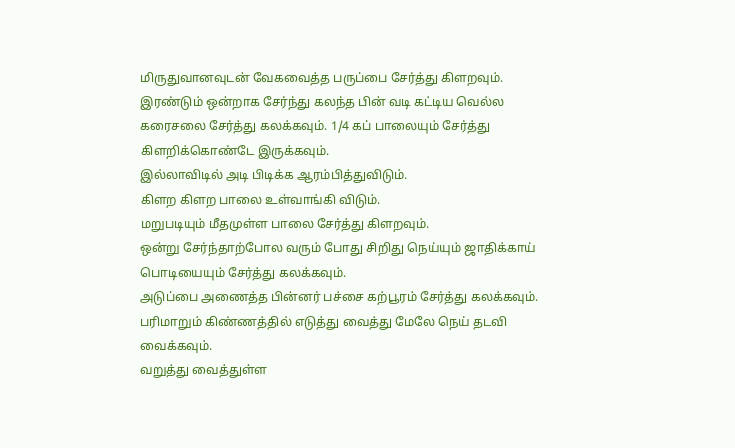மிருதுவானவுடன் வேகவைத்த பருப்பை சேர்த்து கிளறவும்.
இரண்டும் ஒன்றாக சேர்ந்து கலந்த பின் வடி கட்டிய வெல்ல கரைசலை சேர்த்து கலக்கவும். 1/4 கப் பாலையும் சேர்த்து கிளறிக்கொண்டே இருக்கவும்.
இல்லாவிடில் அடி பிடிக்க ஆரம்பித்துவிடும்.
கிளற கிளற பாலை உள்வாங்கி விடும்.
மறுபடியும் மீதமுள்ள பாலை சேர்த்து கிளறவும்.
ஒன்று சேர்ந்தாற்போல வரும் போது சிறிது நெய்யும் ஜாதிக்காய் பொடியையும் சேர்த்து கலக்கவும்.
அடுப்பை அணைத்த பின்னர் பச்சை கற்பூரம் சேர்த்து கலக்கவும்.
பரிமாறும் கிண்ணத்தில் எடுத்து வைத்து மேலே நெய் தடவி வைக்கவும்.
வறுத்து வைத்துள்ள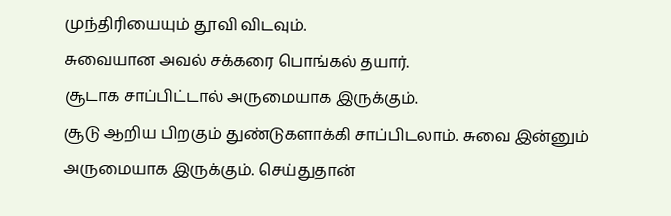முந்திரியையும் தூவி விடவும்.
சுவையான அவல் சக்கரை பொங்கல் தயார்.
சூடாக சாப்பிட்டால் அருமையாக இருக்கும்.
சூடு ஆறிய பிறகும் துண்டுகளாக்கி சாப்பிடலாம். சுவை இன்னும் அருமையாக இருக்கும். செய்துதான்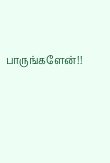பாருங்களேன்!!